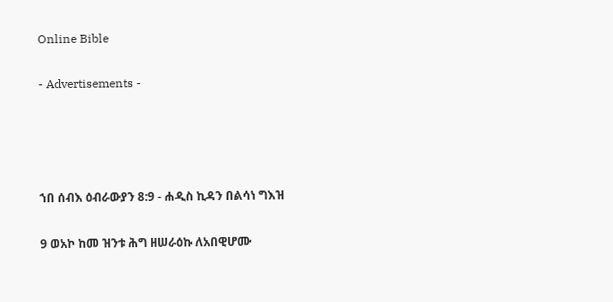Online Bible

- Advertisements -




ኀበ ሰብእ ዕብራውያን 8:9 - ሐዲስ ኪዳን በልሳነ ግእዝ

9 ወአኮ ከመ ዝንቱ ሕግ ዘሠራዕኩ ለአበዊሆሙ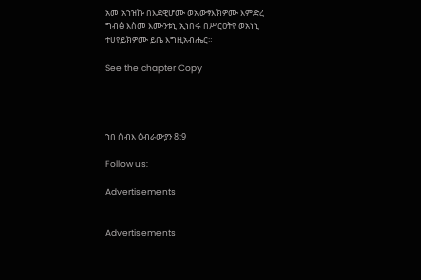አመ አኀዝኩ በእደዊሆሙ ወአውፃእክዎሙ እምድረ ግብፅ እስመ እሙንቱኒ ኢነበሩ በሥርዐትየ ወአነኒ ተሀየይክዎሙ ይቤ እግዚአብሔር።

See the chapter Copy




ኀበ ሰብእ ዕብራውያን 8:9

Follow us:

Advertisements


Advertisements